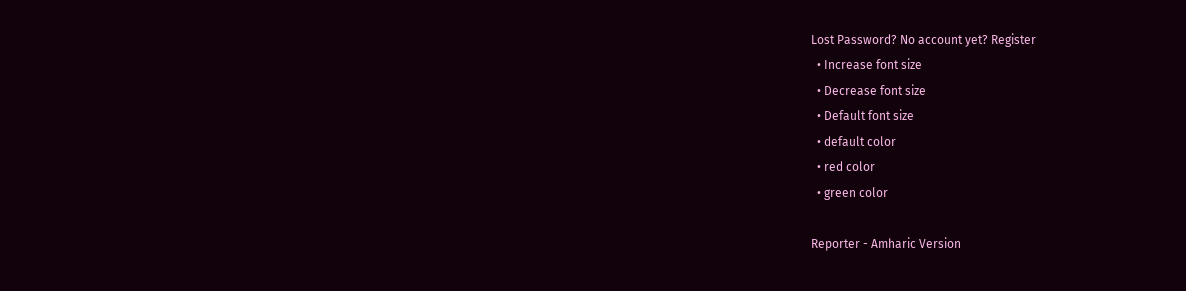Lost Password? No account yet? Register
  • Increase font size
  • Decrease font size
  • Default font size
  • default color
  • red color
  • green color

Reporter - Amharic Version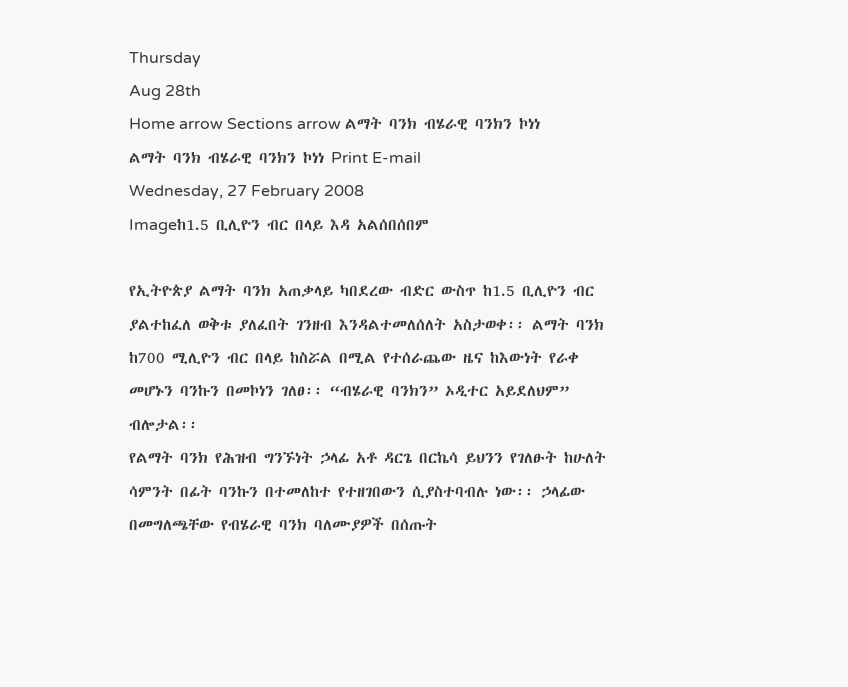Thursday
Aug 28th
Home arrow Sections arrow ልማት ባንክ ብሄራዊ ባንክን ኮነነ
ልማት ባንክ ብሄራዊ ባንክን ኮነነ Print E-mail
Wednesday, 27 February 2008
Imageከ1.5 ቢሊዮን ብር በላይ እዳ አልሰበሰበም

የኢትዮጵያ ልማት ባንክ አጠቃላይ ካበደረው ብድር ውስጥ ከ1.5 ቢሊዮን ብር ያልተከፈለ ወቅቱ ያለፈበት ገንዘብ እንዳልተመለሰለት አስታወቀ፡፡ ልማት ባንክ ከ700 ሚሊዮን ብር በላይ ከስሯል በሚል የተሰራጨው ዜና ከእውነት የራቀ መሆኑን ባንኩን በመኮነን ገለፀ፡፡ “ብሄራዊ ባንክን” ኦዲተር አይደለህም” ብሎታል፡፡
የልማት ባንክ የሕዝብ ግንኙነት ኃላፊ አቶ ዳርጌ በርኬሳ ይህንን የገለፁት ከሁለት ሳምንት በፊት ባንኩን በተመለከተ የተዘገበውን ሲያስተባብሉ ነው፡፡ ኃላፊው በመግለጫቸው የብሄራዊ ባንክ ባለሙያዎች በሰጡት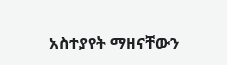አስተያየት ማዘናቸውን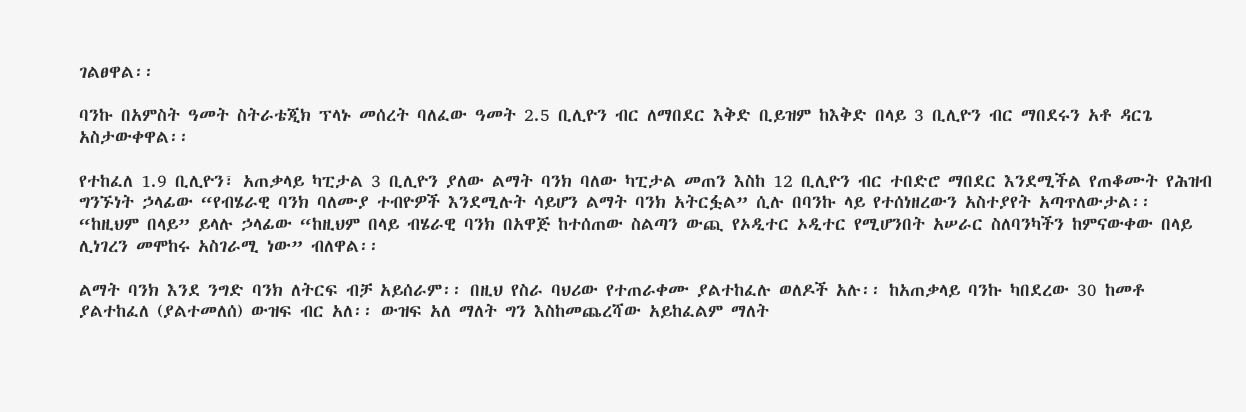ገልፀዋል፡፡

ባንኩ በአምስት ዓመት ስትራቴጂክ ፕላኑ መሰረት ባለፈው ዓመት 2.5 ቢሊዮን ብር ለማበደር እቅድ ቢይዝም ከእቅድ በላይ 3 ቢሊዮን ብር ማበደሩን አቶ ዳርጌ አስታውቀዋል፡፡

የተከፈለ 1.9 ቢሊዮን፣ አጠቃላይ ካፒታል 3 ቢሊዮን ያለው ልማት ባንክ ባለው ካፒታል መጠን እስከ 12 ቢሊዮን ብር ተበድሮ ማበደር እንደሚችል የጠቆሙት የሕዝብ ግንኙነት ኃላፊው “የብሄራዊ ባንክ ባለሙያ ተብዮዎች እንደሚሉት ሳይሆን ልማት ባንክ አትርፏል” ሲሉ በባንኩ ላይ የተሰነዘረውን አስተያየት አጣጥለውታል፡፡ “ከዚህም በላይ” ይላሉ ኃላፊው “ከዚህም በላይ ብሄራዊ ባንክ በአዋጅ ከተሰጠው ስልጣን ውጪ የኦዲተር ኦዲተር የሚሆንበት አሠራር ስለባንካችን ከምናውቀው በላይ ሊነገረን መሞከሩ አስገራሚ ነው” ብለዋል፡፡

ልማት ባንክ እንደ ንግድ ባንክ ለትርፍ ብቻ አይሰራም፡፡ በዚህ የስራ ባህሪው የተጠራቀሙ ያልተከፈሉ ወለዶች አሉ፡፡ ከአጠቃላይ ባንኩ ካበደረው 30 ከመቶ ያልተከፈለ (ያልተመለሰ) ውዝፍ ብር አለ፡፡ ውዝፍ አለ ማለት ግን እስከመጨረሻው አይከፈልም ማለት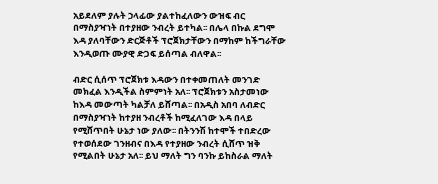አይደለም ያሉት ኃላፊው ያልተከፈለውን ውዝፍ ብር በማስያዣነት በተያዘው ንብረት ይተካል፡፡ በሌላ በኩል ደግሞ እዳ ያለባቸውን ድርጅቶች ፕሮጀክታቸውን በማከም ከችግራቸው እንዲወጡ ሙያዊ ድጋፍ ይሰጣል ብለዋል፡፡

ብድር ሲሰጥ ፕሮጀክቱ እዳውን በተቀመጠለት መንገድ መክፈል እንዲችል ስምምነት አለ፡፡ ፕሮጀክቱን አስታመነው ከእዳ መውጣት ካልቻለ ይሸጣል፡፡ በአዲስ አበባ ለብድር በማስያዣነት ከተያዘ ንብረቶች ከሚፈለገው እዳ በላይ የሚሸጥበት ሁኔታ ነው ያለው፡፡ በትንንሽ ከተሞች ተበድረው የተወሰደው ገንዘብና በእዳ የተያዘው ንብረት ሲሸጥ ዝቅ የሚልበት ሁኔታ አለ፡፡ ይህ ማለት ግን ባንኩ ይከስራል ማለት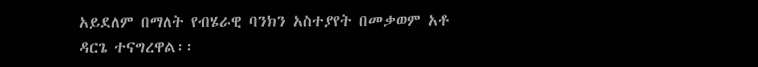አይደለም በማለት የብሄራዊ ባንክን አስተያየት በመቃወም አቶ ዳርጌ ተናግረዋል፡፡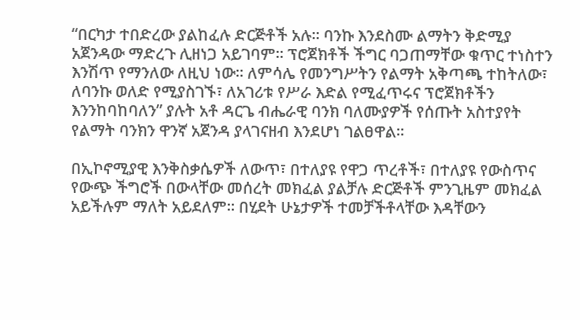“በርካታ ተበድረው ያልከፈሉ ድርጅቶች አሉ፡፡ ባንኩ እንደስሙ ልማትን ቅድሚያ አጀንዳው ማድረጉ ሊዘነጋ አይገባም፡፡ ፕሮጀክቶች ችግር ባጋጠማቸው ቁጥር ተነስተን እንሽጥ የማንለው ለዚህ ነው፡፡ ለምሳሌ የመንግሥትን የልማት አቅጣጫ ተከትለው፣ ለባንኩ ወለድ የሚያስገኙ፣ ለአገሪቱ የሥራ እድል የሚፈጥሩና ፕሮጀክቶችን እንንከባከባለን” ያሉት አቶ ዳርጌ ብሔራዊ ባንክ ባለሙያዎች የሰጡት አስተያየት የልማት ባንክን ዋንኛ አጀንዳ ያላገናዘብ እንደሆነ ገልፀዋል፡፡

በኢኮኖሚያዊ እንቅስቃሴዎች ለውጥ፣ በተለያዩ የዋጋ ጥረቶች፣ በተለያዩ የውስጥና  የውጭ ችግሮች በውላቸው መሰረት መክፈል ያልቻሉ ድርጅቶች ምንጊዜም መክፈል አይችሉም ማለት አይደለም፡፡ በሂደት ሁኔታዎች ተመቻችቶላቸው እዳቸውን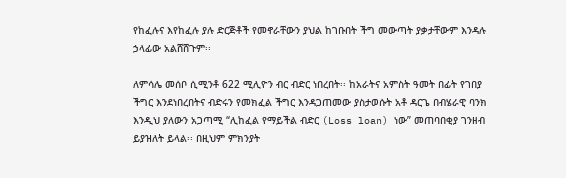የከፈሉና እየከፈሉ ያሉ ድርጅቶች የመኖራቸውን ያህል ከገቡበት ችግ መውጣት ያቃታቸውም እንዳሉ ኃላፊው አልሸሸጉም፡፡

ለምሳሌ መሰቦ ሲሚንቶ 622 ሚሊዮን ብር ብድር ነበረበት፡፡ ከአራትና አምስት ዓመት በፊት የገበያ ችግር እንደነበረበትና ብድሩን የመክፈል ችግር እንዳጋጠመው ያስታወሱት አቶ ዳርጌ በብሄራዊ ባንክ እንዲህ ያለውን አጋጣሚ “ሊከፈል የማይችል ብድር (Loss loan) ነው” መጠባበቂያ ገንዘብ ይያዝለት ይላል፡፡ በዚህም ምክንያት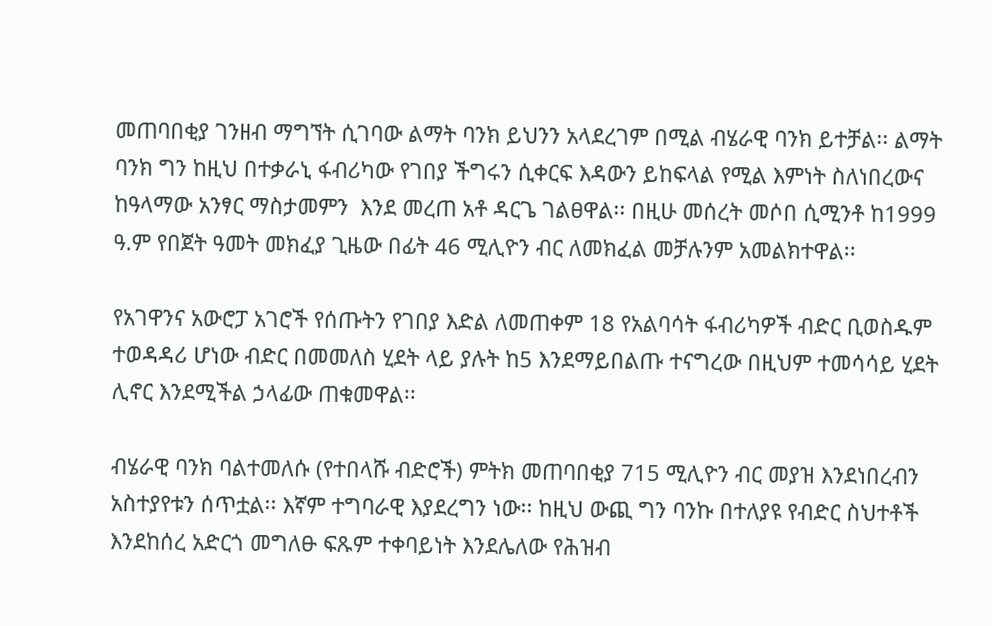መጠባበቂያ ገንዘብ ማግኘት ሲገባው ልማት ባንክ ይህንን አላደረገም በሚል ብሄራዊ ባንክ ይተቻል፡፡ ልማት ባንክ ግን ከዚህ በተቃራኒ ፋብሪካው የገበያ ችግሩን ሲቀርፍ እዳውን ይከፍላል የሚል እምነት ስለነበረውና ከዓላማው አንፃር ማስታመምን  እንደ መረጠ አቶ ዳርጌ ገልፀዋል፡፡ በዚሁ መሰረት መሶበ ሲሚንቶ ከ1999 ዓ.ም የበጀት ዓመት መክፈያ ጊዜው በፊት 46 ሚሊዮን ብር ለመክፈል መቻሉንም አመልክተዋል፡፡

የአገዋንና አውሮፓ አገሮች የሰጡትን የገበያ እድል ለመጠቀም 18 የአልባሳት ፋብሪካዎች ብድር ቢወስዱም ተወዳዳሪ ሆነው ብድር በመመለስ ሂደት ላይ ያሉት ከ5 እንደማይበልጡ ተናግረው በዚህም ተመሳሳይ ሂደት ሊኖር እንደሚችል ኃላፊው ጠቁመዋል፡፡

ብሄራዊ ባንክ ባልተመለሱ (የተበላሹ ብድሮች) ምትክ መጠባበቂያ 715 ሚሊዮን ብር መያዝ እንደነበረብን አስተያየቱን ሰጥቷል፡፡ እኛም ተግባራዊ እያደረግን ነው፡፡ ከዚህ ውጪ ግን ባንኩ በተለያዩ የብድር ስህተቶች እንደከሰረ አድርጎ መግለፁ ፍጹም ተቀባይነት እንደሌለው የሕዝብ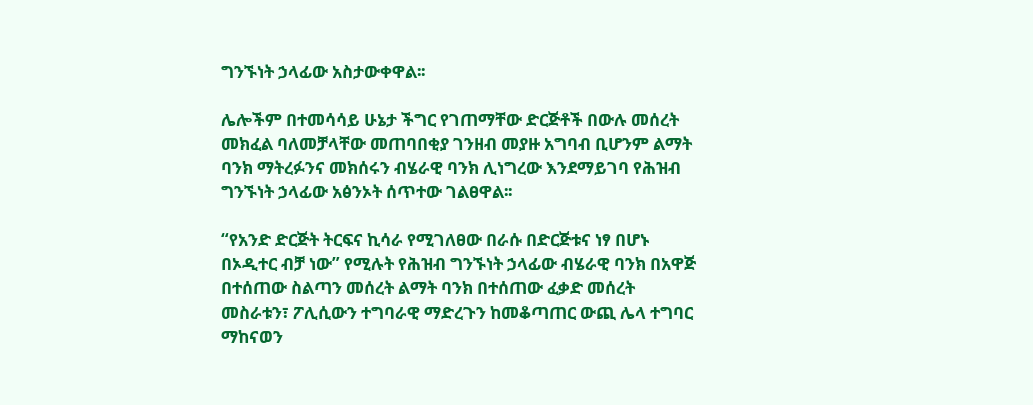ግንኙነት ኃላፊው አስታውቀዋል፡፡

ሌሎችም በተመሳሳይ ሁኔታ ችግር የገጠማቸው ድርጅቶች በውሉ መሰረት መክፈል ባለመቻላቸው መጠባበቂያ ገንዘብ መያዙ አግባብ ቢሆንም ልማት ባንክ ማትረፉንና መክሰሩን ብሄራዊ ባንክ ሊነግረው እንደማይገባ የሕዝብ ግንኙነት ኃላፊው አፅንኦት ሰጥተው ገልፀዋል፡፡

“የአንድ ድርጅት ትርፍና ኪሳራ የሚገለፀው በራሱ በድርጅቱና ነፃ በሆኑ በኦዲተር ብቻ ነው” የሚሉት የሕዝብ ግንኙነት ኃላፊው ብሄራዊ ባንክ በአዋጅ በተሰጠው ስልጣን መሰረት ልማት ባንክ በተሰጠው ፈቃድ መሰረት መስራቱን፣ ፖሊሲውን ተግባራዊ ማድረጉን ከመቆጣጠር ውጪ ሌላ ተግባር ማከናወን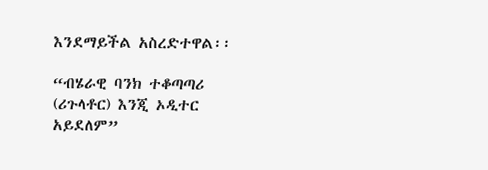እንደማይችል አስረድተዋል፡፡

“ብሄራዊ ባንክ ተቆጣጣሪ (ሪጉላቶር) እንጂ ኦዲተር አይደለም”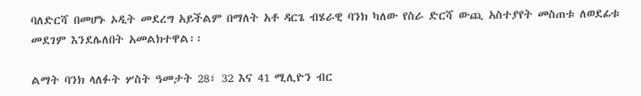ባለድርሻ በመሆኑ ኦዲት መደረግ አይችልም በማለት አቶ ዳርጌ ብሄራዊ ባንክ ካለው የስራ ድርሻ ውጪ አስተያየት መስጠቱ ለወደፊቱ መደገም እንደሌለበት አመልክተዋል፡፡

ልማት ባንክ ላለፉት ሦስት ዓመታት 28፣ 32 እና 41 ሚሊዮን ብር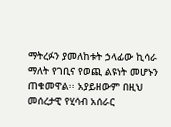ማትረፉን ያመለከቱት ኃላፊው ኪሳራ ማለት የገቢና የወጪ ልዩነት መሆኑን ጠቁመዋል፡፡ አያይዘውም በዚህ መሰረታዊ የሂሳብ አሰራር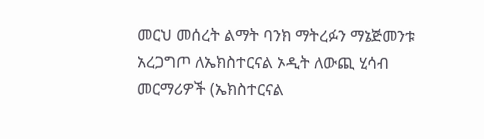መርህ መሰረት ልማት ባንክ ማትረፉን ማኔጅመንቱ አረጋግጦ ለኤክስተርናል ኦዲት ለውጪ ሂሳብ መርማሪዎች (ኤክስተርናል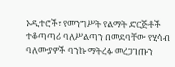ኦዲተሮች፣ የመንግሥት የልማት ድርጅቶች ተቆጣጣሪ ባለሥልጣን በመደባቸው የሂሳብ ባለሙያዎች ባንኩ ማትረፉ መረጋገጡን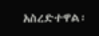አስረድተዋል፡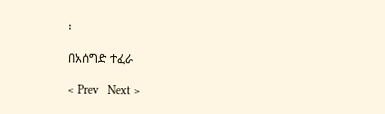፡

በአሰግድ ተፈራ

< Prev   Next >